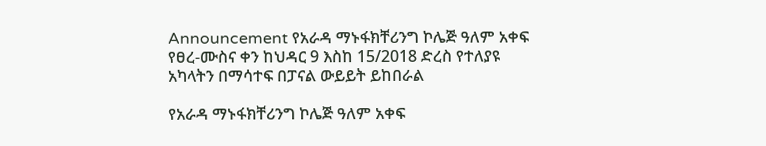Announcement የአራዳ ማኑፋክቸሪንግ ኮሌጅ ዓለም አቀፍ የፀረ-ሙስና ቀን ከህዳር 9 እስከ 15/2018 ድረስ የተለያዩ አካላትን በማሳተፍ በፓናል ውይይት ይከበራል

የአራዳ ማኑፋክቸሪንግ ኮሌጅ ዓለም አቀፍ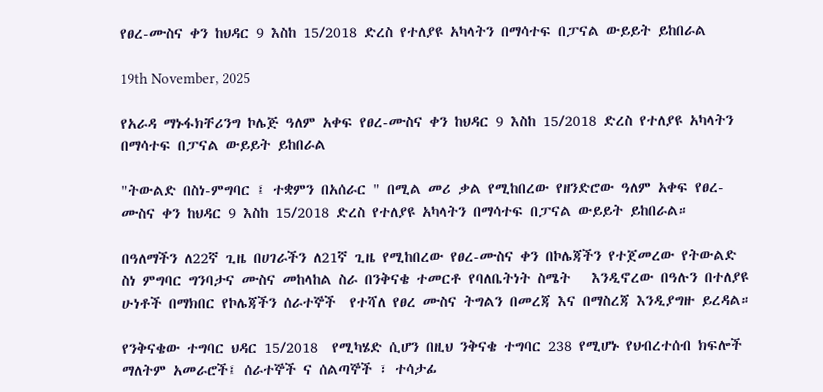የፀረ-ሙስና ቀን ከህዳር 9 እስከ 15/2018 ድረስ የተለያዩ አካላትን በማሳተፍ በፓናል ውይይት ይከበራል

19th November, 2025

የአራዳ ማኑፋክቸሪንግ ኮሌጅ ዓለም አቀፍ የፀረ-ሙስና ቀን ከህዳር 9 እስከ 15/2018 ድረስ የተለያዩ አካላትን በማሳተፍ በፓናል ውይይት ይከበራል

"ትውልድ በስነ-ምግባር ፤ ተቋምን በአሰራር " በሚል መሪ ቃል የሚከበረው የዘንድሮው ዓለም አቀፍ የፀረ-ሙስና ቀን ከህዳር 9 እስከ 15/2018 ድረስ የተለያዩ አካላትን በማሳተፍ በፓናል ውይይት ይከበራል።

በዓለማችን ለ22ኛ ጊዜ በሀገራችን ለ21ኛ ጊዜ የሚከበረው የፀረ-ሙስና ቀን በኮሌጃችን የተጀመረው የትውልድ ስነ ምግባር ግንባታና ሙስና መከላከል ስራ በንቅናቄ ተመርቶ የባለቤትነት ስሜት   እንዲኖረው በዓሉን በተለያዩ ሁነቶች በማክበር የኮሌጃችን ሰራተኞች  የተሻለ የፀረ ሙስና ትግልን በመረጃ እና በማስረጃ እንዲያግዙ ይረዳል።

የንቅናቄው ተግባር ህዳር 15/2018  የሚካሄድ ሲሆን በዚህ ንቅናቄ ተግባር 238 የሚሆኑ የህብረተሰብ ክፍሎች ማለትም አመራሮች፤ ሰራተኞች ና ሰልጣኞች ፣ ተሳታፊ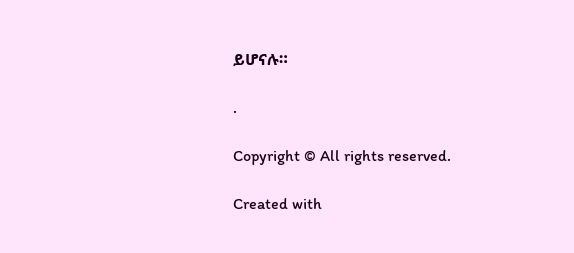ይሆናሉ።

.

Copyright © All rights reserved.

Created with